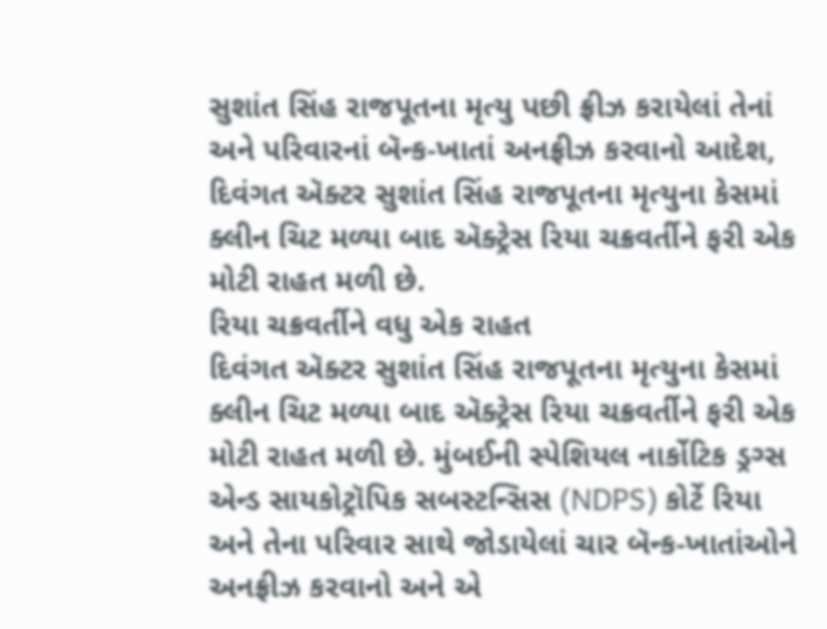સુશાંત સિંહ રાજપૂતના મૃત્યુ પછી ફ્રીઝ કરાયેલાં તેનાં અને પરિવારનાં બૅન્ક-ખાતાં અનફ્રીઝ કરવાનો આદેશ, દિવંગત ઍક્ટર સુશાંત સિંહ રાજપૂતના મૃત્યુના કેસમાં ક્લીન ચિટ મળ્યા બાદ ઍક્ટ્રેસ રિયા ચક્રવર્તીને ફરી એક મોટી રાહત મળી છે.
રિયા ચક્રવર્તીને વધુ એક રાહત
દિવંગત ઍક્ટર સુશાંત સિંહ રાજપૂતના મૃત્યુના કેસમાં ક્લીન ચિટ મળ્યા બાદ ઍક્ટ્રેસ રિયા ચક્રવર્તીને ફરી એક મોટી રાહત મળી છે. મુંબઈની સ્પેશિયલ નાર્કોટિક ડ્રગ્સ એન્ડ સાયકોટ્રૉપિક સબસ્ટન્સિસ (NDPS) કોર્ટે રિયા અને તેના પરિવાર સાથે જોડાયેલાં ચાર બૅન્ક-ખાતાંઓને અનફ્રીઝ કરવાનો અને એ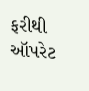ફરીથી ઑપરેટ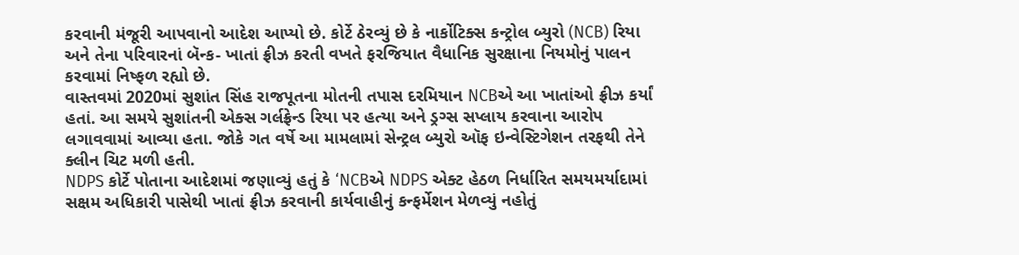કરવાની મંજૂરી આપવાનો આદેશ આપ્યો છે. કોર્ટે ઠેરવ્યું છે કે નાર્કોટિક્સ કન્ટ્રોલ બ્યુરો (NCB) રિયા અને તેના પરિવારનાં બૅન્ક- ખાતાં ફ્રીઝ કરતી વખતે ફરજિયાત વૈધાનિક સુરક્ષાના નિયમોનું પાલન કરવામાં નિષ્ફળ રહ્યો છે.
વાસ્તવમાં 2020માં સુશાંત સિંહ રાજપૂતના મોતની તપાસ દરમિયાન NCBએ આ ખાતાંઓ ફ્રીઝ કર્યાં હતાં. આ સમયે સુશાંતની એક્સ ગર્લફ્રેન્ડ રિયા પર હત્યા અને ડ્રગ્સ સપ્લાય કરવાના આરોપ લગાવવામાં આવ્યા હતા. જોકે ગત વર્ષે આ મામલામાં સેન્ટ્રલ બ્યુરો ઑફ ઇન્વેસ્ટિગેશન તરફથી તેને ક્લીન ચિટ મળી હતી.
NDPS કોર્ટે પોતાના આદેશમાં જણાવ્યું હતું કે ‘NCBએ NDPS એક્ટ હેઠળ નિર્ધારિત સમયમર્યાદામાં સક્ષમ અધિકારી પાસેથી ખાતાં ફ્રીઝ કરવાની કાર્યવાહીનું કન્ફર્મેશન મેળવ્યું નહોતું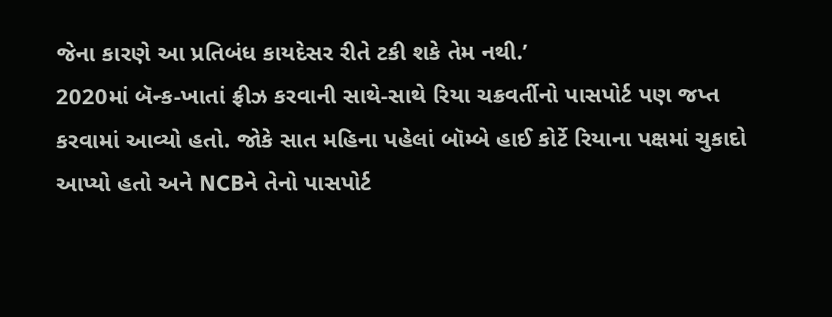જેના કારણે આ પ્રતિબંધ કાયદેસર રીતે ટકી શકે તેમ નથી.’
2020માં બૅન્ક-ખાતાં ફ્રીઝ કરવાની સાથે-સાથે રિયા ચક્રવર્તીનો પાસપોર્ટ પણ જપ્ત કરવામાં આવ્યો હતો. જોકે સાત મહિના પહેલાં બૉમ્બે હાઈ કોર્ટે રિયાના પક્ષમાં ચુકાદો આપ્યો હતો અને NCBને તેનો પાસપોર્ટ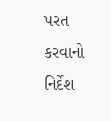પરત કરવાનો નિર્દેશ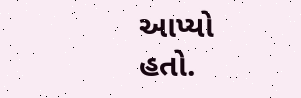આપ્યો હતો.